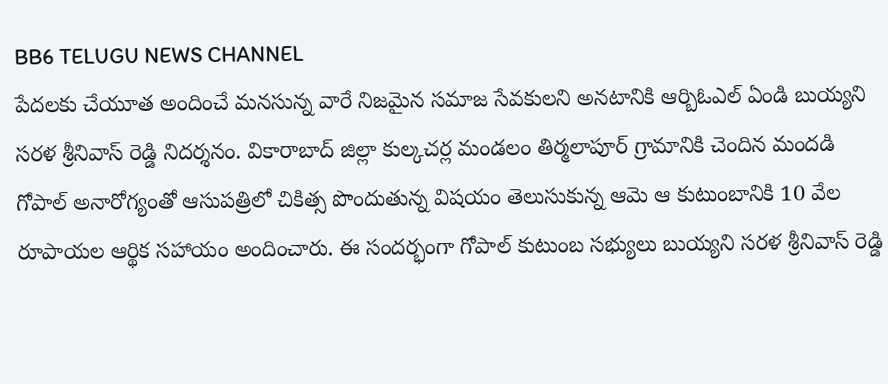BB6 TELUGU NEWS CHANNEL
పేదలకు చేయూత అందించే మనసున్న వారే నిజమైన సమాజ సేవకులని అనటానికి ఆర్బిఓఎల్ ఏండి బుయ్యని సరళ శ్రీనివాస్ రెడ్డి నిదర్శనం. వికారాబాద్ జిల్లా కుల్కచర్ల మండలం తిర్మలాపూర్ గ్రామానికి చెందిన మందడి గోపాల్ అనారోగ్యంతో ఆసుపత్రిలో చికిత్స పొందుతున్న విషయం తెలుసుకున్న ఆమె ఆ కుటుంబానికి 10 వేల రూపాయల ఆర్థిక సహాయం అందించారు. ఈ సందర్భంగా గోపాల్ కుటుంబ సభ్యులు బుయ్యని సరళ శ్రీనివాస్ రెడ్డి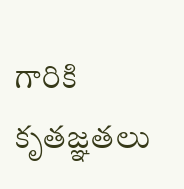గారికి కృతజ్ఞతలు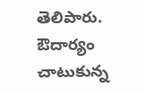తెలిపారు.
ఔదార్యం చాటుకున్న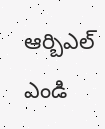ఆర్బిఎల్ ఎండి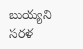బుయ్యని సరళ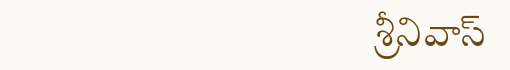శ్రీనివాస్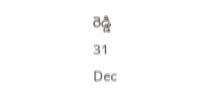రెడ్డి
31
Dec